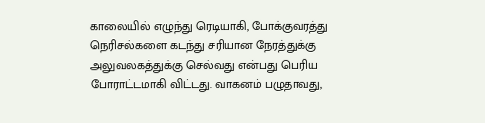காலையில் எழுந்து ரெடியாகி, போக்குவரத்து நெரிசல்களை கடந்து சரியான நேரத்துக்கு அலுவலகத்துக்கு செல்வது என்பது பெரிய போராட்டமாகி விட்டது. வாகனம் பழுதாவது,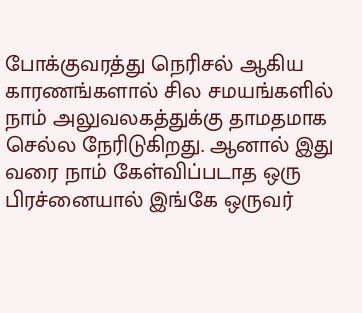போக்குவரத்து நெரிசல் ஆகிய காரணங்களால் சில சமயங்களில் நாம் அலுவலகத்துக்கு தாமதமாக செல்ல நேரிடுகிறது. ஆனால் இது வரை நாம் கேள்விப்படாத ஒரு பிரச்னையால் இங்கே ஒருவர்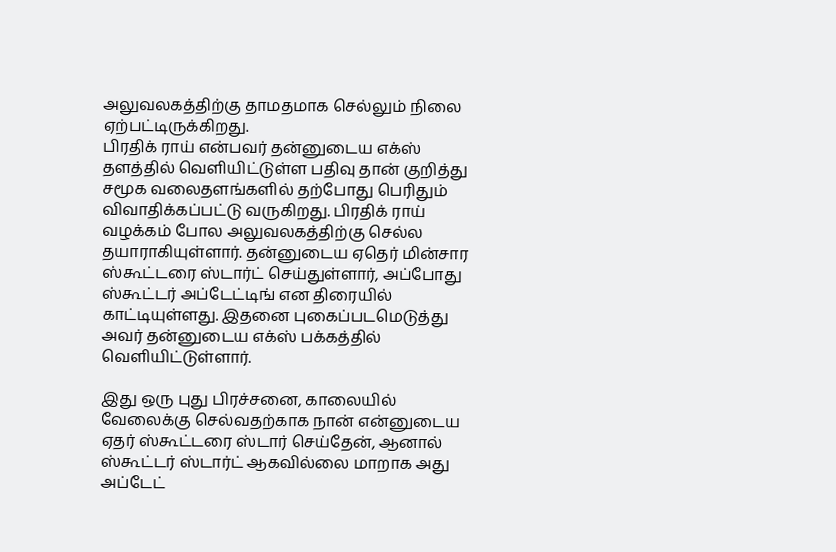அலுவலகத்திற்கு தாமதமாக செல்லும் நிலை ஏற்பட்டிருக்கிறது.
பிரதிக் ராய் என்பவர் தன்னுடைய எக்ஸ் தளத்தில் வெளியிட்டுள்ள பதிவு தான் குறித்து சமூக வலைதளங்களில் தற்போது பெரிதும் விவாதிக்கப்பட்டு வருகிறது. பிரதிக் ராய் வழக்கம் போல அலுவலகத்திற்கு செல்ல தயாராகியுள்ளார். தன்னுடைய ஏதெர் மின்சார ஸ்கூட்டரை ஸ்டார்ட் செய்துள்ளார், அப்போது ஸ்கூட்டர் அப்டேட்டிங் என திரையில் காட்டியுள்ளது. இதனை புகைப்படமெடுத்து அவர் தன்னுடைய எக்ஸ் பக்கத்தில் வெளியிட்டுள்ளார்.

இது ஒரு புது பிரச்சனை, காலையில் வேலைக்கு செல்வதற்காக நான் என்னுடைய ஏதர் ஸ்கூட்டரை ஸ்டார் செய்தேன், ஆனால் ஸ்கூட்டர் ஸ்டார்ட் ஆகவில்லை மாறாக அது அப்டேட்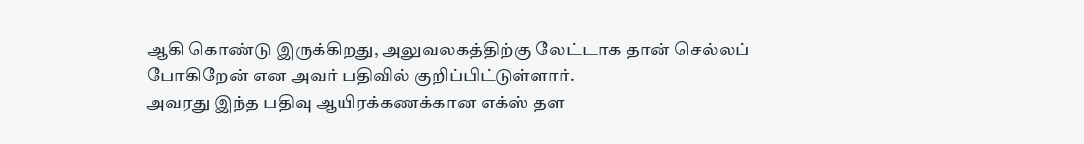ஆகி கொண்டு இருக்கிறது, அலுவலகத்திற்கு லேட்டாக தான் செல்லப் போகிறேன் என அவர் பதிவில் குறிப்பிட்டுள்ளார்.
அவரது இந்த பதிவு ஆயிரக்கணக்கான எக்ஸ் தள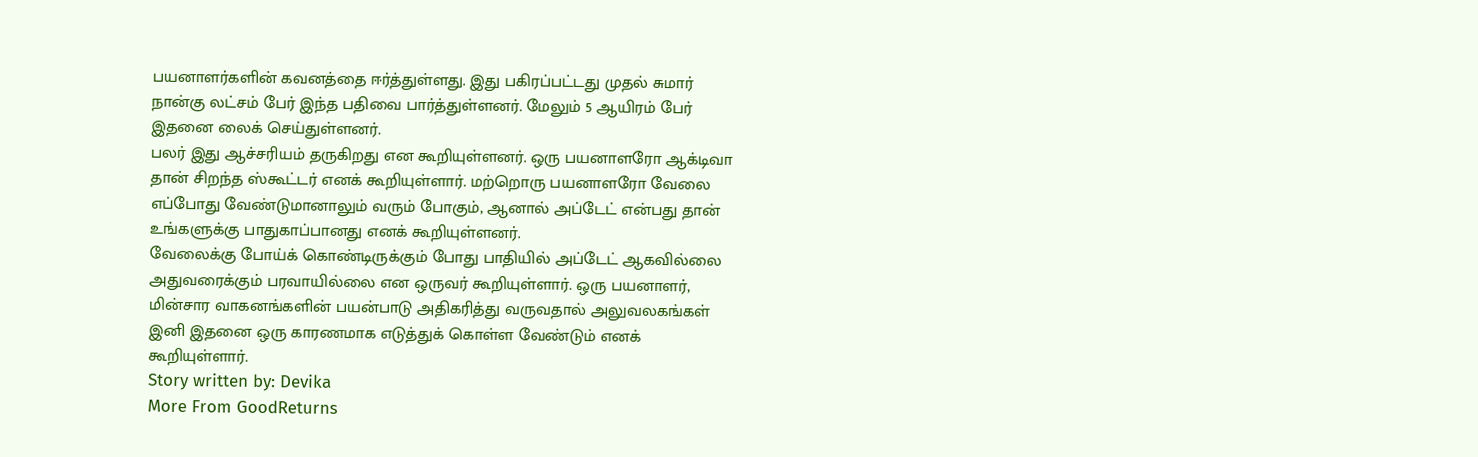பயனாளர்களின் கவனத்தை ஈர்த்துள்ளது. இது பகிரப்பட்டது முதல் சுமார் நான்கு லட்சம் பேர் இந்த பதிவை பார்த்துள்ளனர். மேலும் 5 ஆயிரம் பேர் இதனை லைக் செய்துள்ளனர்.
பலர் இது ஆச்சரியம் தருகிறது என கூறியுள்ளனர். ஒரு பயனாளரோ ஆக்டிவா தான் சிறந்த ஸ்கூட்டர் எனக் கூறியுள்ளார். மற்றொரு பயனாளரோ வேலை எப்போது வேண்டுமானாலும் வரும் போகும், ஆனால் அப்டேட் என்பது தான் உங்களுக்கு பாதுகாப்பானது எனக் கூறியுள்ளனர்.
வேலைக்கு போய்க் கொண்டிருக்கும் போது பாதியில் அப்டேட் ஆகவில்லை அதுவரைக்கும் பரவாயில்லை என ஒருவர் கூறியுள்ளார். ஒரு பயனாளர், மின்சார வாகனங்களின் பயன்பாடு அதிகரித்து வருவதால் அலுவலகங்கள் இனி இதனை ஒரு காரணமாக எடுத்துக் கொள்ள வேண்டும் எனக் கூறியுள்ளார்.
Story written by: Devika
More From GoodReturns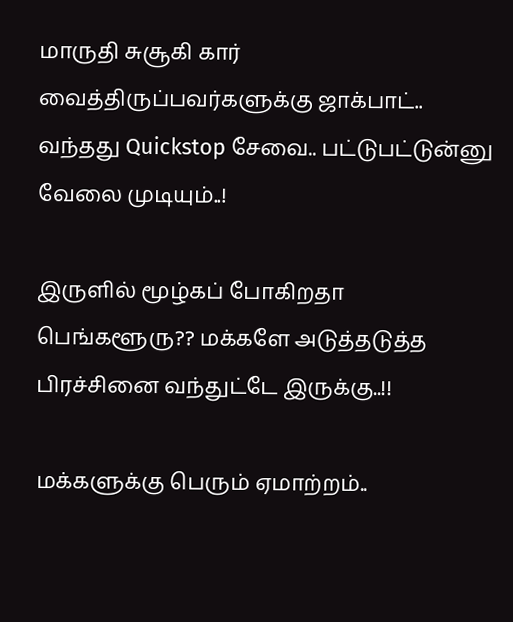மாருதி சுசூகி கார் வைத்திருப்பவர்களுக்கு ஜாக்பாட்.. வந்தது Quickstop சேவை.. பட்டுபட்டுன்னு வேலை முடியும்..!

இருளில் மூழ்கப் போகிறதா பெங்களூரு?? மக்களே அடுத்தடுத்த பிரச்சினை வந்துட்டே இருக்கு..!!

மக்களுக்கு பெரும் ஏமாற்றம்..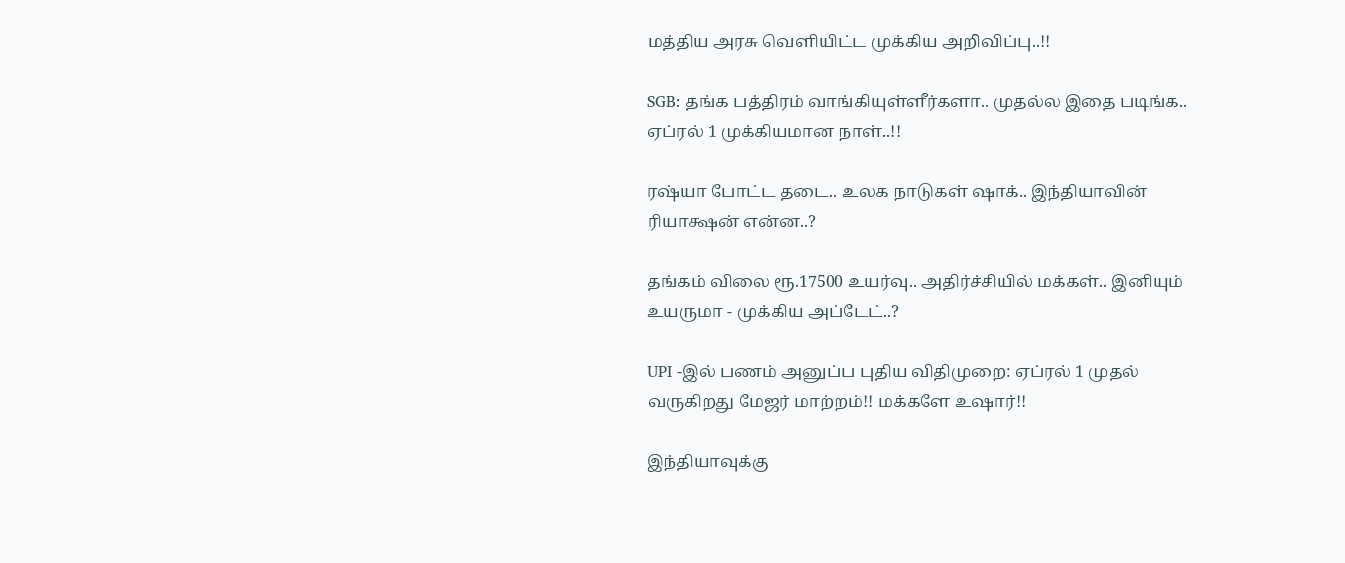மத்திய அரசு வெளியிட்ட முக்கிய அறிவிப்பு..!!

SGB: தங்க பத்திரம் வாங்கியுள்ளீர்களா.. முதல்ல இதை படிங்க.. ஏப்ரல் 1 முக்கியமான நாள்..!!

ரஷ்யா போட்ட தடை.. உலக நாடுகள் ஷாக்.. இந்தியாவின் ரியாக்ஷன் என்ன..?

தங்கம் விலை ரூ.17500 உயர்வு.. அதிர்ச்சியில் மக்கள்.. இனியும் உயருமா - முக்கிய அப்டேட்..?

UPI -இல் பணம் அனுப்ப புதிய விதிமுறை: ஏப்ரல் 1 முதல் வருகிறது மேஜர் மாற்றம்!! மக்களே உஷார்!!

இந்தியாவுக்கு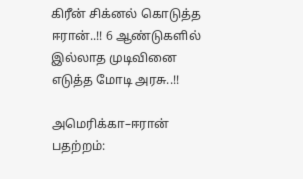கிரீன் சிக்னல் கொடுத்த ஈரான்..!! 6 ஆண்டுகளில் இல்லாத முடிவினை எடுத்த மோடி அரசு..!!

அமெரிக்கா–ஈரான் பதற்றம்: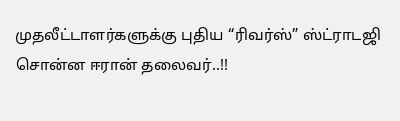முதலீட்டாளர்களுக்கு புதிய “ரிவர்ஸ்” ஸ்ட்ராடஜி சொன்ன ஈரான் தலைவர்..!!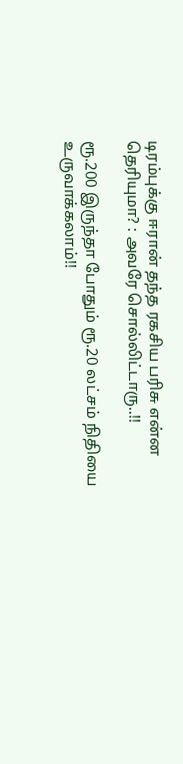டிரம்புக்கு ஈரான் தந்த ரகசிய பரிசு என்ன தெரியுமா? : அவரே சொல்லிட்டாரு..!!

ரூ.200 இருந்தா போதும் ரூ.20 லட்சம் நிதியை உருவாக்கலாம்!!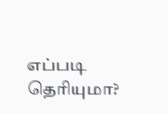எப்படி தெரியுமா?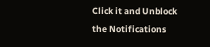Click it and Unblock the Notifications